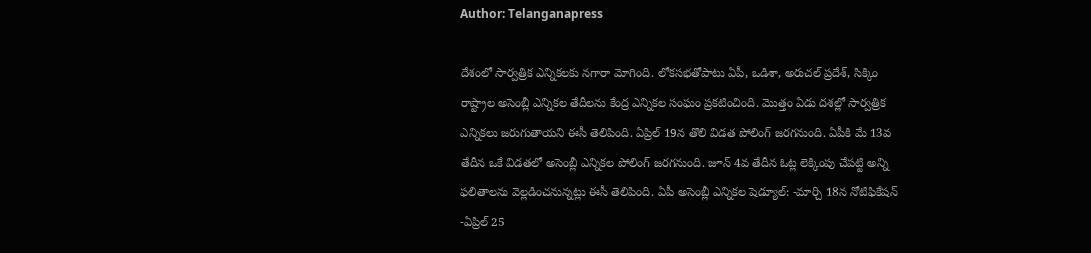Author: Telanganapress

దేశంలో సార్వత్రిక ఎన్నికలకు నగారా మోగింది. లోకసభతోపాటు ఏపీ, ఒడిశా, అరుచల్ ప్రదేశ్, సిక్కిం రాష్ట్రాల అసెంబ్లీ ఎన్నికల తేదీలను కేంద్ర ఎన్నికల సంఘం ప్రకటించింది. మొత్తం ఏడు దశల్లో సార్వత్రిక ఎన్నికలు జరుగుతాయని ఈసీ తెలిపింది. ఏప్రిల్ 19న తొలి విడత పోలింగ్ జరగనుంది. ఏపీకి మే 13వ తేదీన ఒకే విడతలో అసెంబ్లీ ఎన్నికల పోలింగ్ జరగనుంది. జూన్ 4వ తేదీన ఓట్ల లెక్కింపు చేపట్టి అన్ని ఫలితాలను వెల్లడించనున్నట్లు ఈసీ తెలిపింది. ఏపీ అసెంబ్లీ ఎన్నికల షెడ్యూల్: -మార్చి 18న నోటిఫికేషన్ -ఏప్రిల్ 25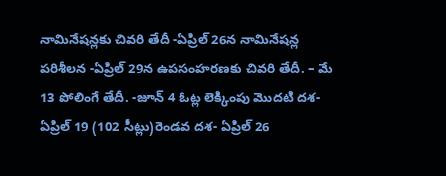నామినేషన్లకు చివరి తేదీ -ఏప్రిల్ 26న నామినేషన్ల పరిశీలన -ఏప్రిల్ 29న ఉపసంహరణకు చివరి తేదీ. – మే 13 పోలింగే తేదీ. -జూన్ 4 ఓట్ల లెక్కింపు మొదటి దశ- ఏప్రిల్ 19 (102 సీట్లు)రెండవ దశ- ఏప్రిల్ 26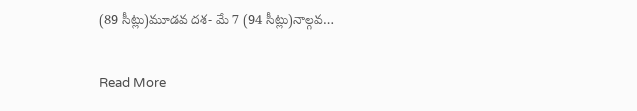(89 సీట్లు)మూడవ దశ- మే 7 (94 సీట్లు)నాల్గవ…

Read More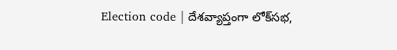Election code | దేశవ్యాప్తంగా లోక్‌సభ,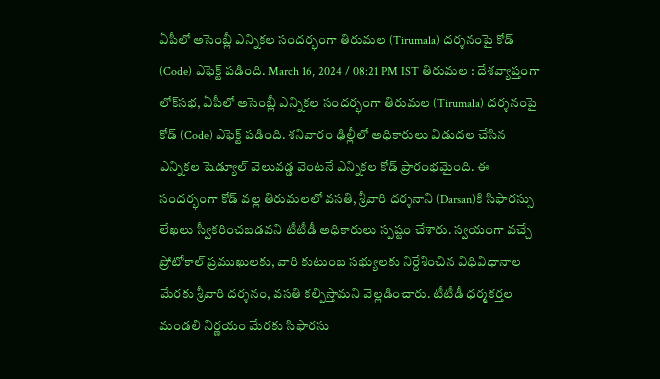ఏపీలో అసెంబ్లీ ఎన్నికల సందర్భంగా తిరుమల (Tirumala) దర్శనంపై కోడ్‌ (Code) ఎఫెక్ట్‌ పడింది. March 16, 2024 / 08:21 PM IST తిరుమల : దేశవ్యాప్తంగా లోక్‌సభ, ఏపీలో అసెంబ్లీ ఎన్నికల సందర్భంగా తిరుమల (Tirumala) దర్శనంపై కోడ్‌ (Code) ఎఫెక్ట్‌ పడింది. శనివారం ఢిల్లీలో అధికారులు విడుదల చేసిన ఎన్నికల షెడ్యూల్‌ వెలువడ్డ వెంటనే ఎన్నికల కోడ్‌ ప్రారంభమైంది. ఈ సందర్భంగా కోడ్‌ వల్ల తిరుమ‌ల‌లో వ‌స‌తి, శ్రీవారి దర్శనాని (Darsan)కి సిఫార‌స్సు లేఖ‌లు స్వీక‌రించ‌బ‌డ‌వని టీటీడీ అధికారులు స్పష్టం చేశారు. స్వయంగా వ‌చ్చే ప్రోటోకాల్‌ ప్రముఖులకు, వారి కుటుంబ స‌భ్యుల‌కు నిర్దేశించిన విధివిధానాల మేర‌కు శ్రీవారి దర్శనం, వసతి కల్పిస్తామని వెల్లడించారు. టీటీడీ ధ‌ర్మక‌ర్తల మండ‌లి నిర్ణయం మేర‌కు సిఫారసు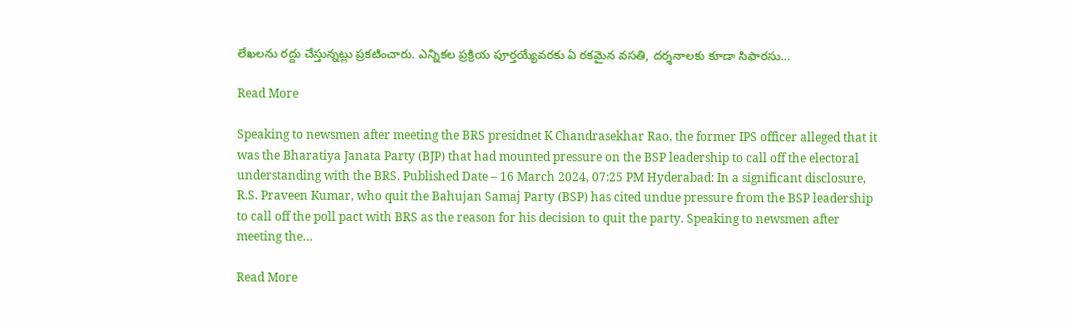లేఖలను రద్దు చేస్తున్నట్లు ప్రకటించారు. ఎన్నికల ప్రక్రియ పూర్తయ్యేవ‌ర‌కు ఏ రకమైన వ‌స‌తి, దర్శనాలకు కూడా సిఫారసు…

Read More

Speaking to newsmen after meeting the BRS presidnet K Chandrasekhar Rao, the former IPS officer alleged that it was the Bharatiya Janata Party (BJP) that had mounted pressure on the BSP leadership to call off the electoral understanding with the BRS. Published Date – 16 March 2024, 07:25 PM Hyderabad: In a significant disclosure, R.S. Praveen Kumar, who quit the Bahujan Samaj Party (BSP) has cited undue pressure from the BSP leadership to call off the poll pact with BRS as the reason for his decision to quit the party. Speaking to newsmen after meeting the…

Read More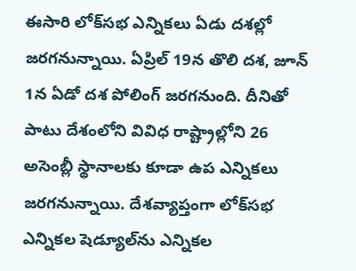ఈసారి లోక్‌సభ ఎన్నికలు ఏడు దశల్లో జరగనున్నాయి. ఏప్రిల్ 19న తొలి దశ, జూన్ 1న ఏడో దశ పోలింగ్‌ జరగనుంది. దీనితో పాటు దేశంలోని వివిధ రాష్ట్రాల్లోని 26 అసెంబ్లీ స్థానాలకు కూడా ఉప ఎన్నికలు జరగనున్నాయి. దేశవ్యాప్తంగా లోక్‌సభ ఎన్నికల షెడ్యూల్‌ను ఎన్నికల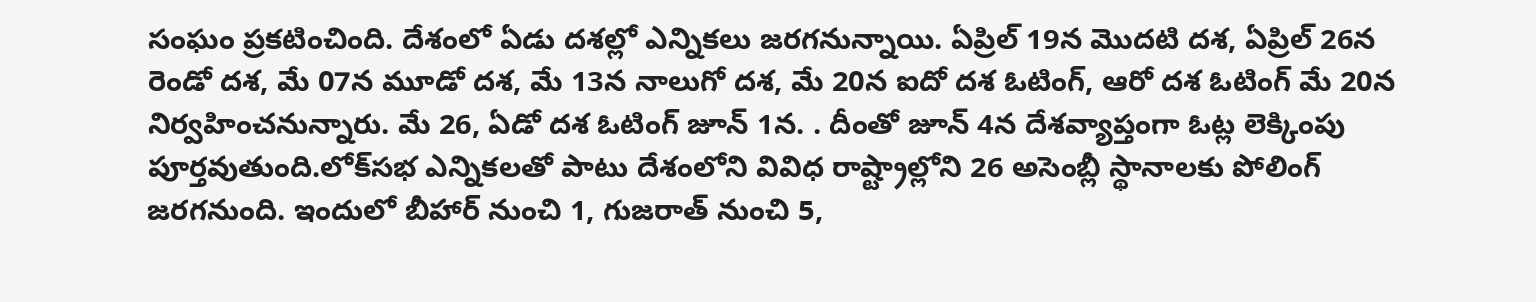సంఘం ప్రకటించింది. దేశంలో ఏడు దశల్లో ఎన్నికలు జరగనున్నాయి. ఏప్రిల్ 19న మొదటి దశ, ఏప్రిల్ 26న రెండో దశ, మే 07న మూడో దశ, మే 13న నాలుగో దశ, మే 20న ఐదో దశ ఓటింగ్, ఆరో దశ ఓటింగ్ మే 20న నిర్వహించనున్నారు. మే 26, ఏడో దశ ఓటింగ్ జూన్ 1న. . దీంతో జూన్ 4న దేశవ్యాప్తంగా ఓట్ల లెక్కింపు పూర్తవుతుంది.లోక్‌సభ ఎన్నికలతో పాటు దేశంలోని వివిధ రాష్ట్రాల్లోని 26 అసెంబ్లీ స్థానాలకు పోలింగ్‌ జరగనుంది. ఇందులో బీహార్ నుంచి 1, గుజరాత్ నుంచి 5,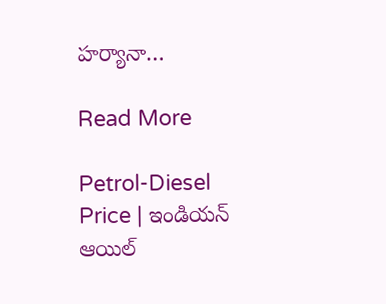హర్యానా…

Read More

Petrol-Diesel Price | ఇండియన్‌ ఆయిల్‌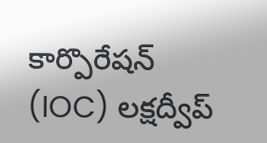కార్పొరేషన్‌ (IOC) లక్షద్వీప్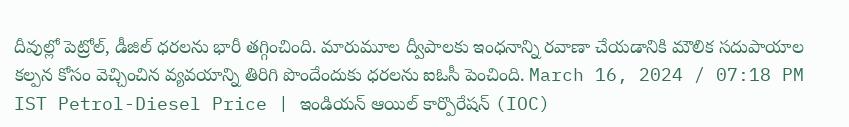దీవుల్లో పెట్రోల్, డీజిల్ ధరలను భారీ తగ్గించింది. మారుమూల ద్వీపాలకు ఇంధనాన్ని రవాణా చేయడానికి మౌలిక సదుపాయాల కల్పన కోసం వెచ్చించిన వ్యవయాన్ని తిరిగి పొందేందుకు ధరలను ఐఓసీ పెంచింది. March 16, 2024 / 07:18 PM IST Petrol-Diesel Price | ఇండియన్‌ ఆయిల్‌ కార్పొరేషన్‌ (IOC)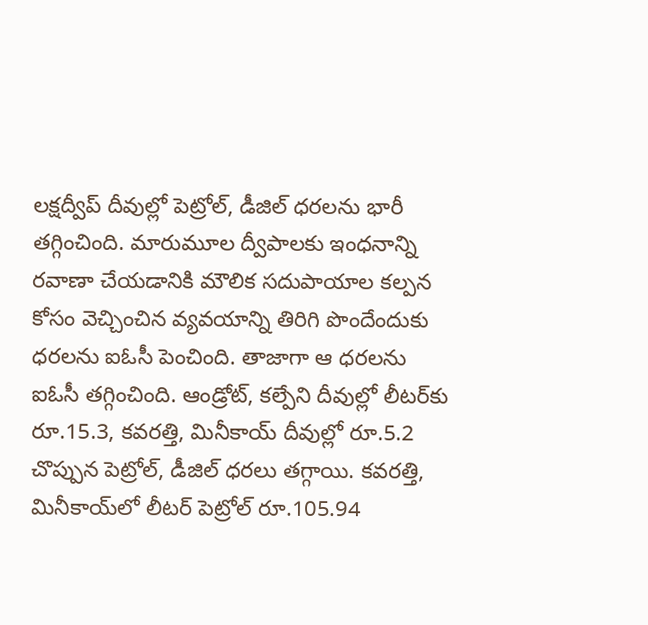లక్షద్వీప్ దీవుల్లో పెట్రోల్, డీజిల్ ధరలను భారీ తగ్గించింది. మారుమూల ద్వీపాలకు ఇంధనాన్ని రవాణా చేయడానికి మౌలిక సదుపాయాల కల్పన కోసం వెచ్చించిన వ్యవయాన్ని తిరిగి పొందేందుకు ధరలను ఐఓసీ పెంచింది. తాజాగా ఆ ధరలను ఐఓసీ తగ్గించింది. ఆండ్రోట్, కల్పేని దీవుల్లో లీటర్‌కు రూ.15.3, కవరత్తి, మినీకాయ్ దీవుల్లో రూ.5.2 చొప్పున పెట్రోల్, డీజిల్ ధరలు తగ్గాయి. కవరత్తి, మినీకాయ్‌లో లీటర్‌ పెట్రోల్‌ రూ.105.94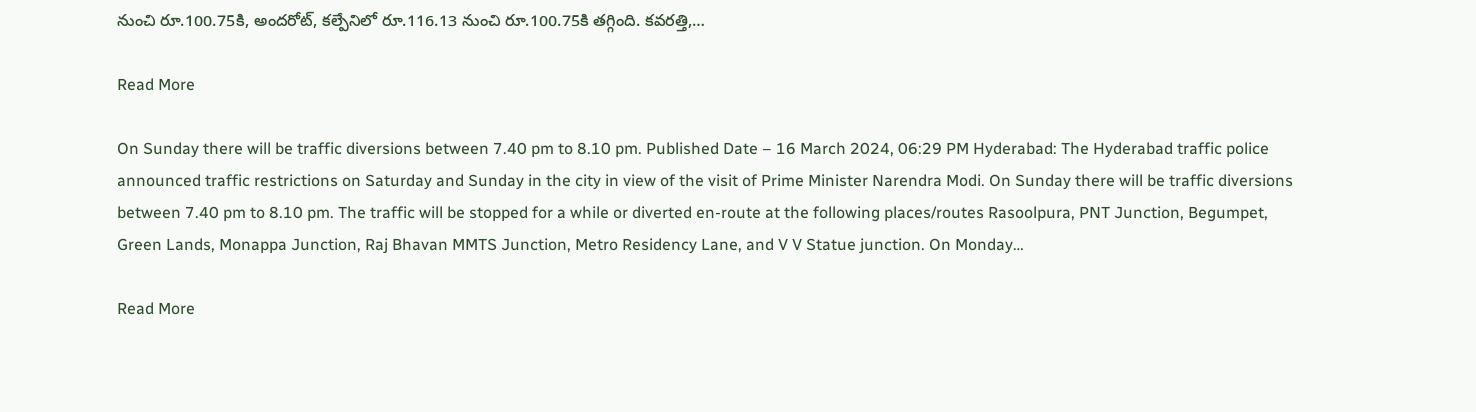నుంచి రూ.100.75కి, అందరోట్‌, కల్పేనిలో రూ.116.13 నుంచి రూ.100.75కి తగ్గింది. కవరత్తి,…

Read More

On Sunday there will be traffic diversions between 7.40 pm to 8.10 pm. Published Date – 16 March 2024, 06:29 PM Hyderabad: The Hyderabad traffic police announced traffic restrictions on Saturday and Sunday in the city in view of the visit of Prime Minister Narendra Modi. On Sunday there will be traffic diversions between 7.40 pm to 8.10 pm. The traffic will be stopped for a while or diverted en-route at the following places/routes Rasoolpura, PNT Junction, Begumpet, Green Lands, Monappa Junction, Raj Bhavan MMTS Junction, Metro Residency Lane, and V V Statue junction. On Monday…

Read More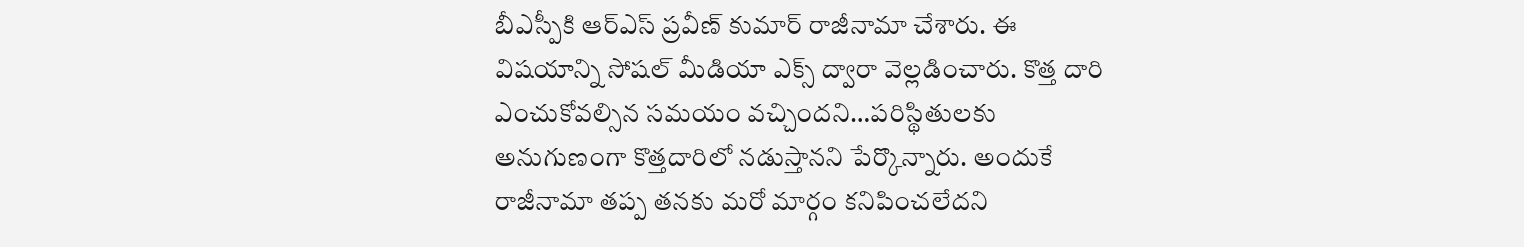బీఎస్పీకి ఆర్ఎస్ ప్రవీణ్ కుమార్ రాజీనామా చేశారు. ఈ విషయాన్ని సోషల్ మీడియా ఎక్స్ ద్వారా వెల్లడించారు. కొత్త దారి ఎంచుకోవల్సిన సమయం వచ్చిందని…పరిస్థితులకు అనుగుణంగా కొత్తదారిలో నడుస్తానని పేర్కొన్నారు. అందుకే రాజీనామా తప్ప తనకు మరో మార్గం కనిపించలేదని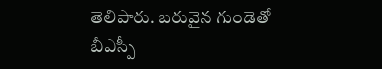తెలిపారు. బరువైన గుండెతో బీఎస్పీ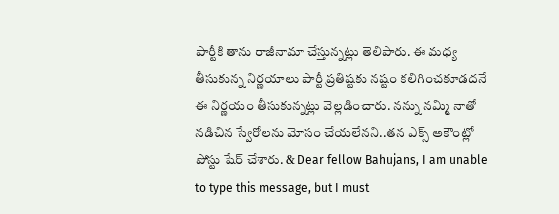పార్టీకి తాను రాజీనామా చేస్తున్నట్లు తెలిపారు. ఈ మధ్య తీసుకున్న నిర్ణయాలు పార్టీ ప్రతిష్టకు నష్టం కలిగించకూడదనే ఈ నిర్ణయం తీసుకున్నట్లు వెల్లడించారు. నన్ను నమ్మి నాతో నడిచిన స్వేరోలను మోసం చేయలేనని..తన ఎక్స్ అకౌంట్లో పోస్టు షేర్ చేశారు. & Dear fellow Bahujans, I am unable to type this message, but I must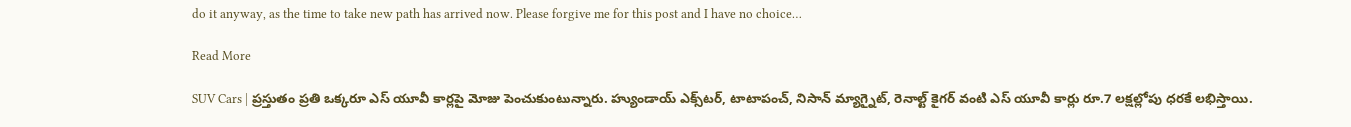do it anyway, as the time to take new path has arrived now. Please forgive me for this post and I have no choice…

Read More

SUV Cars | ప్రస్తుతం ప్రతి ఒక్కరూ ఎస్ యూవీ కార్లపై మోజు పెంచుకుంటున్నారు. హ్యుండాయ్ ఎక్స్‌టర్, టాటాపంచ్, నిసాన్ మ్యాగ్నైట్, రెనాల్ట్ కైగర్ వంటి ఎస్ యూవీ కార్లు రూ.7 లక్షల్లోపు ధరకే లభిస్తాయి.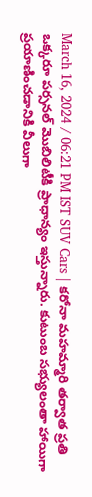March 16, 2024 / 06:21 PM IST SUV Cars | కరోనా మహమ్మారి తర్వాత ప్రతి ఒక్కరూ పర్సనల్ మొబిలిటీకి ప్రాధాన్యం ఇస్తున్నారు. కుటుంబ సభ్యులంతా హాయిగా ప్రయాణించడానికి వీలుగా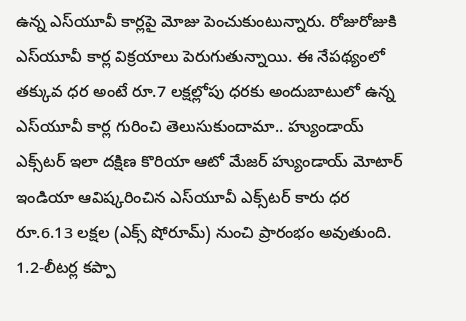ఉన్న ఎస్‌యూవీ కార్లపై మోజు పెంచుకుంటున్నారు. రోజురోజుకి ఎస్‌యూవీ కార్ల విక్రయాలు పెరుగుతున్నాయి. ఈ నేపథ్యంలో తక్కువ ధర అంటే రూ.7 లక్షల్లోపు ధరకు అందుబాటులో ఉన్న ఎస్‌యూవీ కార్ల గురించి తెలుసుకుందామా.. హ్యుండాయ్ ఎక్స్‌టర్ ఇలా దక్షిణ కొరియా ఆటో మేజర్ హ్యుండాయ్ మోటార్ ఇండియా ఆవిష్కరించిన ఎస్‌యూవీ ఎక్స్‌టర్ కారు ధర రూ.6.13 లక్షల (ఎక్స్ షోరూమ్) నుంచి ప్రారంభం అవుతుంది. 1.2-లీటర్ల కప్పా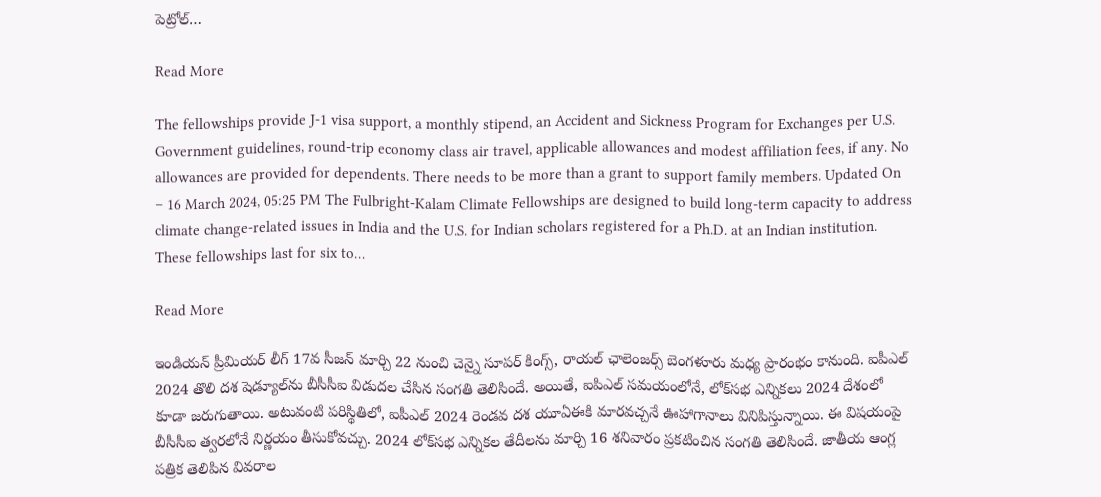పెట్రోల్…

Read More

The fellowships provide J-1 visa support, a monthly stipend, an Accident and Sickness Program for Exchanges per U.S. Government guidelines, round-trip economy class air travel, applicable allowances and modest affiliation fees, if any. No allowances are provided for dependents. There needs to be more than a grant to support family members. Updated On – 16 March 2024, 05:25 PM The Fulbright-Kalam Climate Fellowships are designed to build long-term capacity to address climate change-related issues in India and the U.S. for Indian scholars registered for a Ph.D. at an Indian institution. These fellowships last for six to…

Read More

ఇండియన్ ప్రీమియర్ లీగ్ 17వ సీజన్ మార్చి 22 నుంచి చెన్నై సూపర్ కింగ్స్, రాయల్ ఛాలెంజర్స్ బెంగళూరు మధ్య ప్రారంభం కానుంది. ఐపీఎల్ 2024 తొలి దశ షెడ్యూల్‌ను బీసీసీఐ విడుదల చేసిన సంగతి తెలిసిందే. అయితే, ఐపిఎల్ సమయంలోనే, లోక్‌సభ ఎన్నికలు 2024 దేశంలో కూడా జరుగుతాయి. అటువంటి పరిస్థితిలో, ఐపీఎల్ 2024 రెండవ దశ యూఏఈకి మారవచ్చనే ఊహాగానాలు వినిపిస్తున్నాయి. ఈ విషయంపై బీసీసీఐ త్వరలోనే నిర్ణయం తీసుకోవచ్చు. 2024 లోక్‌సభ ఎన్నికల తేదీలను మార్చి 16 శనివారం ప్రకటించిన సంగతి తెలిసిందే. జాతీయ ఆంగ్ల పత్రిక తెలిపిన వివరాల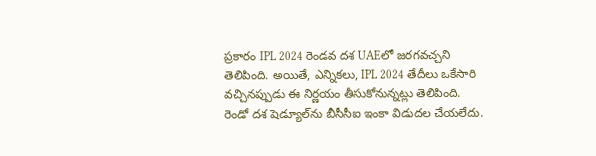ప్రకారం IPL 2024 రెండవ దశ UAEలో జరగవచ్చని తెలిపింది. అయితే, ఎన్నికలు, IPL 2024 తేదీలు ఒకేసారి వచ్చినప్పుడు ఈ నిర్ణయం తీసుకోనున్నట్లు తెలిపింది. రెండో దశ షెడ్యూల్‌ను బీసీసీఐ ఇంకా విడుదల చేయలేదు.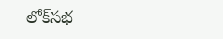లోక్‌సభ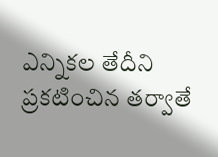ఎన్నికల తేదీని ప్రకటించిన తర్వాతే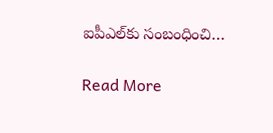ఐపీఎల్‌కు సంబంధించి…

Read More